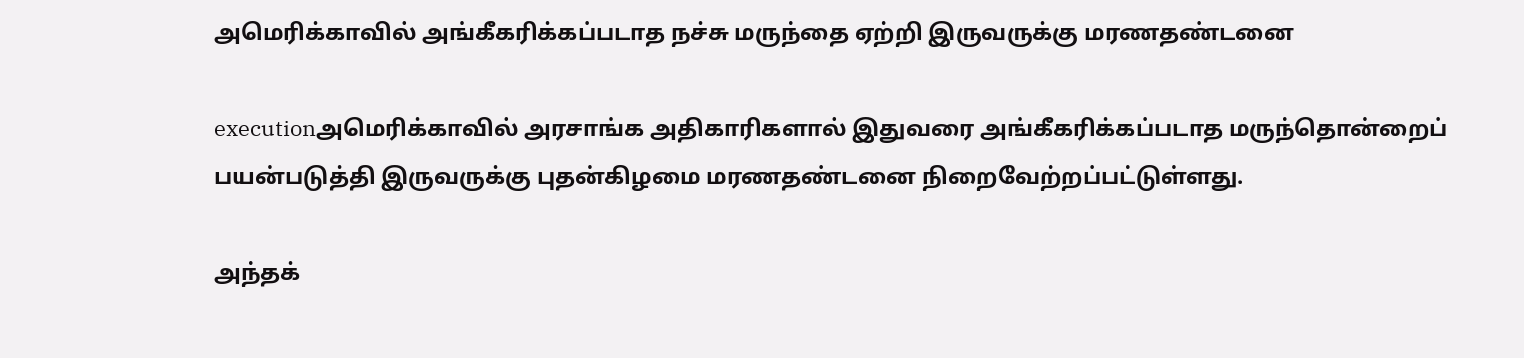அமெரிக்காவில் அங்கீகரிக்கப்படாத நச்சு மருந்தை ஏற்றி இருவருக்கு மரணதண்டனை

executionஅமெரிக்காவில் அரசாங்க அதிகாரிகளால் இதுவரை அங்கீகரிக்கப்படாத மருந்தொன்றைப் பயன்படுத்தி இருவருக்கு புதன்கிழமை மரணதண்டனை நிறைவேற்றப்பட்டுள்ளது.

அந்தக்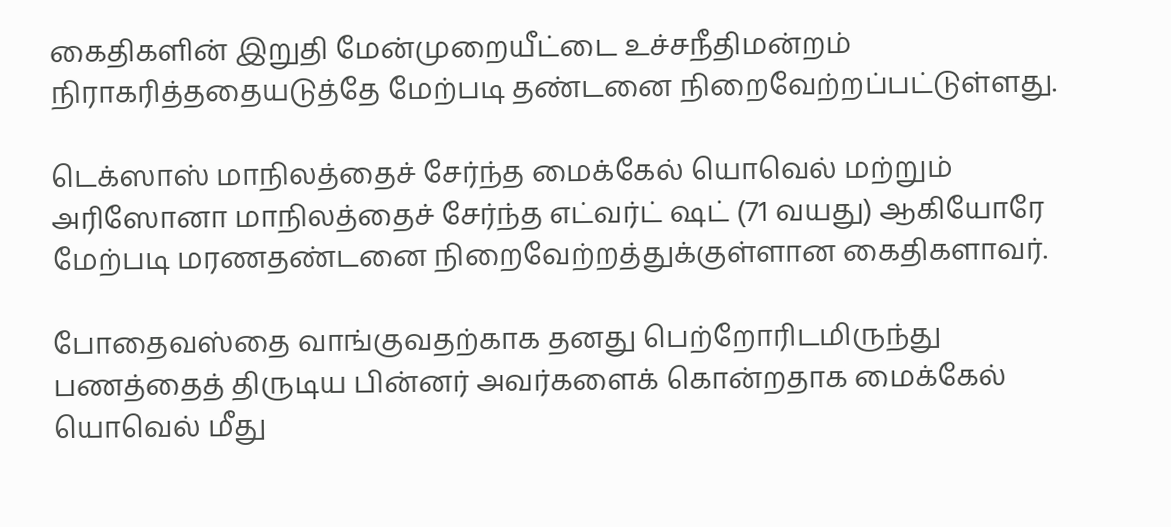கைதிகளின் இறுதி மேன்முறையீட்டை உச்சநீதிமன்றம் நிராகரித்ததையடுத்தே மேற்படி தண்டனை நிறைவேற்றப்பட்டுள்ளது.

டெக்ஸாஸ் மாநிலத்தைச் சேர்ந்த மைக்கேல் யொவெல் மற்றும் அரிஸோனா மாநிலத்தைச் சேர்ந்த எட்வர்ட் ஷட் (71 வயது) ஆகியோரே மேற்படி மரணதண்டனை நிறைவேற்றத்துக்குள்ளான கைதிகளாவர்.

போதைவஸ்தை வாங்குவதற்காக தனது பெற்றோரிடமிருந்து பணத்தைத் திருடிய பின்னர் அவர்களைக் கொன்றதாக மைக்கேல் யொவெல் மீது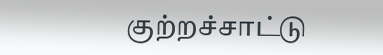குற்றச்சாட்டு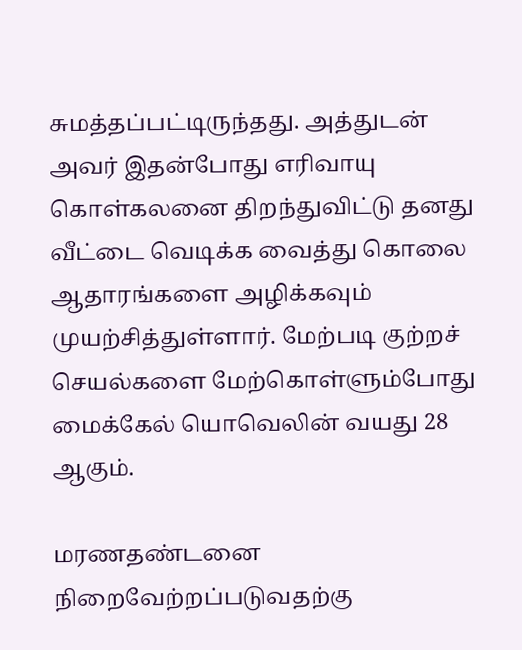சுமத்தப்பட்டிருந்தது. அத்துடன் அவர் இதன்போது எரிவாயு கொள்கலனை திறந்துவிட்டு தனது வீட்டை வெடிக்க வைத்து கொலை ஆதாரங்களை அழிக்கவும் முயற்சித்துள்ளார். மேற்படி குற்றச் செயல்களை மேற்கொள்ளும்போது மைக்கேல் யொவெலின் வயது 28 ஆகும்.

மரணதண்டனை நிறைவேற்றப்படுவதற்கு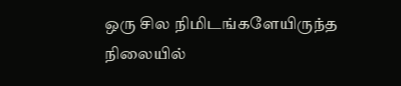ஒரு சில நிமிடங்களேயிருந்த நிலையில்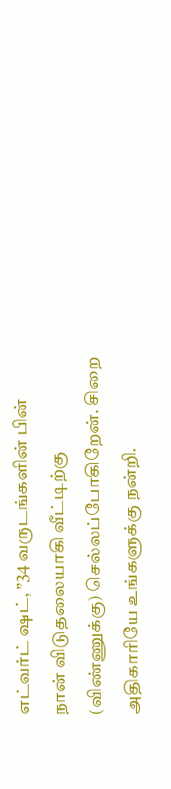எட்வர்ட் ஷட், ”34 வருடங்களின் பின் நான் விடுதலையாகி வீட்டிற்கு (விண்ணுக்கு) செல்லப்போகிறேன். சிறை அதிகாரியே உங்களுக்கு நன்றி.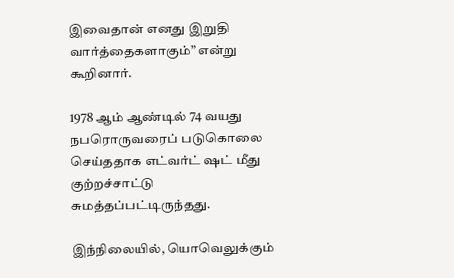இவைதான் எனது இறுதி வார்த்தைகளாகும்” என்று கூறினார்.

1978 ஆம் ஆண்டில் 74 வயது நபரொருவரைப் படுகொலை செய்ததாக எட்வர்ட் ஷட் மீது குற்றச்சாட்டு சுமத்தப்பட்டிருந்தது.

இந்நிலையில், யொவெலுக்கும்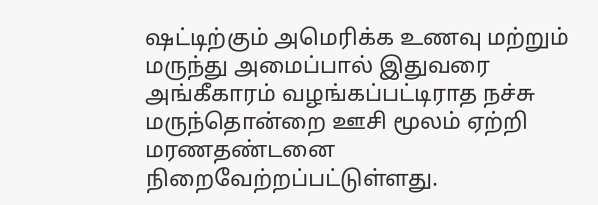ஷட்டிற்கும் அமெரிக்க உணவு மற்றும் மருந்து அமைப்பால் இதுவரை அங்கீகாரம் வழங்கப்பட்டிராத நச்சு மருந்தொன்றை ஊசி மூலம் ஏற்றி மரணதண்டனை நிறைவேற்றப்பட்டுள்ளது.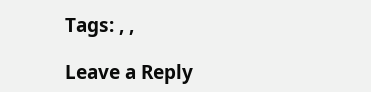Tags: , ,

Leave a Reply